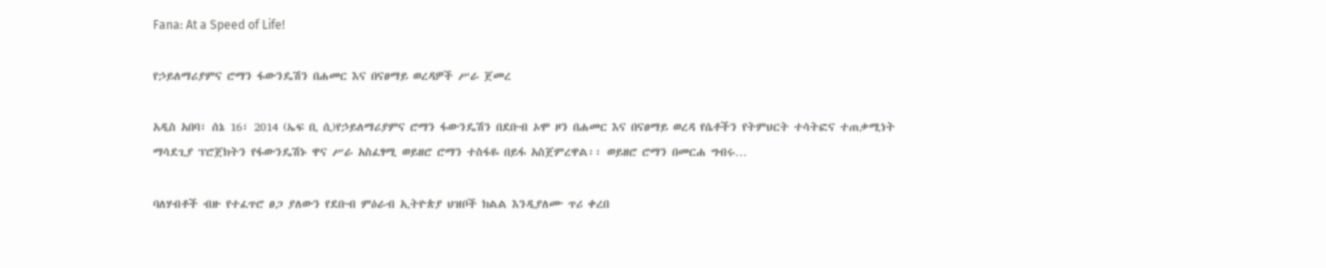Fana: At a Speed of Life!

የኃይለማሪያምና ሮማን ፋውንዴሽን በሐመር እና በናፀማይ ወረዳዎች ሥራ ጀመረ

አዲስ አበባ፣ ሰኔ 16፣ 2014 (ኤፍ ቢ ሲ)የኃይለማሪያምና ሮማን ፋውንዴሽን በደቡብ ኦሞ ዞን በሐመር እና በናፀማይ ወረዳ የሴቶችን የትምህርት ተሳትፎና ተጠቃሚነት ማሳደጊያ ፕሮጀክትን የፋውንዴሽኑ ዋና ሥራ አስፈፃሚ ወይዘሮ ሮማን ተስፋዬ በይፋ አስጀምረዋል፡፡ ወይዘሮ ሮማን በመርሐ ግብሩ…

ባለሃብቶች ብዙ የተፈጥሮ ፀጋ ያለውን የደቡብ ምዕራብ ኢትዮጵያ ህዝቦች ክልል እንዲያለሙ ጥሪ ቀረበ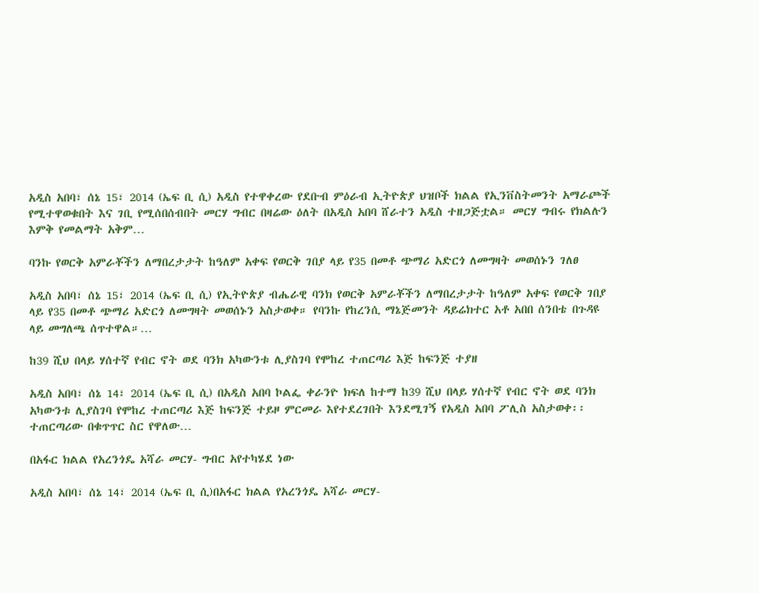አዲስ አበባ፣ ሰኔ 15፣ 2014 (ኤፍ ቢ ሲ) አዲስ የተዋቀረው የደቡብ ምዕራብ ኢትዮጵያ ህዝቦች ክልል የኢንቨስትመንት አማራጮች የሚተዋወቁበት እና ገቢ የሚሰበሰብበት መርሃ ግብር በዛሬው ዕለት በአዲስ አበባ ሸራተን አዲስ ተዘጋጅቷል። መርሃ ግብሩ የክልሉን እምቅ የመልማት አቅም…

ባንኩ የወርቅ አምራቾችን ለማበረታታት ከዓለም አቀፍ የወርቅ ገበያ ላይ የ35 በመቶ ጭማሪ አድርጎ ለመግዛት መወሰኑን ገለፀ

አዲስ አበባ፣ ሰኔ 15፣ 2014 (ኤፍ ቢ ሲ) የኢትዮጵያ ብሔራዊ ባንክ የወርቅ አምራቾችን ለማበረታታት ከዓለም አቀፍ የወርቅ ገበያ ላይ የ35 በመቶ ጭማሪ አድርጎ ለመግዛት መወሰኑን አስታወቀ። የባንኩ የከረንሲ ማኔጅመንት ዳይሬክተር አቶ አበበ ሰንበቴ በጉዳዩ ላይ መግለጫ ሰጥተዋል።…

ከ39 ሺህ በላይ ሃሰተኛ የብር ኖት ወደ ባንክ አካውንቱ ሊያስገባ የሞከረ ተጠርጣሪ እጅ ከፍንጅ ተያዘ

አዲስ አበባ፣ ሰኔ 14፣ 2014 (ኤፍ ቢ ሲ) በአዲስ አበባ ኮልፌ ቀራንዮ ክፍለ ከተማ ከ39 ሺህ በላይ ሃሰተኛ የብር ኖት ወደ ባንክ አካውንቱ ሊያስገባ የሞከረ ተጠርጣሪ እጅ ከፍንጅ ተይዞ ምርመራ እየተደረገበት እንደሚገኝ የአዲስ አበባ ፖሊስ አስታወቀ፡፡ ተጠርጣሪው በቁጥጥር ስር የዋለው…

በአፋር ክልል የአረንጎዴ አሻራ መርሃ- ግብር አየተካሄደ ነው

አዲስ አበባ፣ ሰኔ 14፣ 2014 (ኤፍ ቢ ሲ)በአፋር ክልል የአረንጎዴ አሻራ መርሃ-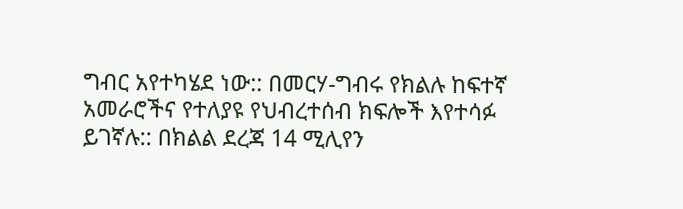ግብር አየተካሄደ ነው:: በመርሃ-ግብሩ የክልሉ ከፍተኛ አመራሮችና የተለያዩ የህብረተሰብ ክፍሎች እየተሳፉ ይገኛሉ:: በክልል ደረጃ 14 ሚሊየን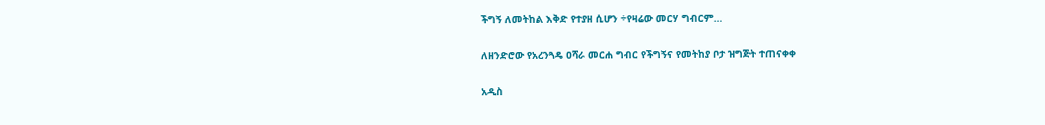ችግኝ ለመትከል እቅድ የተያዘ ሲሆን ÷የዛሬው መርሃ ግብርም…

ለዘንድሮው የአረንጓዴ ዐሻራ መርሐ ግብር የችግኝና የመትከያ ቦታ ዝግጅት ተጠናቀቀ

አዲስ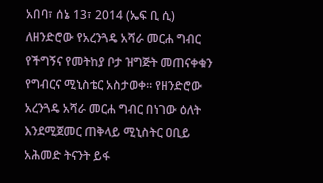አበባ፣ ሰኔ 13፣ 2014 (ኤፍ ቢ ሲ) ለዘንድሮው የአረንጓዴ አሻራ መርሐ ግብር የችግኝና የመትከያ ቦታ ዝግጅት መጠናቀቁን የግብርና ሚኒስቴር አስታወቀ። የዘንድሮው አረንጓዴ አሻራ መርሐ ግብር በነገው ዕለት እንደሚጀመር ጠቅላይ ሚኒስትር ዐቢይ አሕመድ ትናንት ይፋ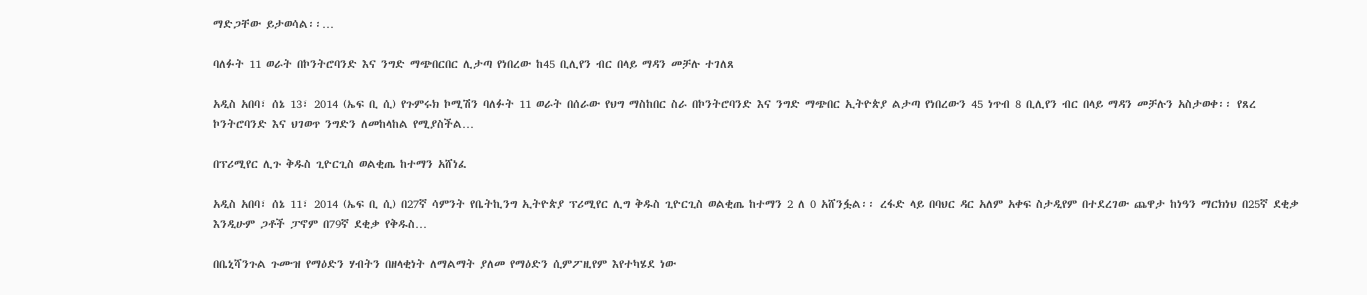ማድጋቸው ይታወሳል፡፡…

ባለፉት 11 ወራት በኮንትሮባንድ እና ንግድ ማጭበርበር ሊታጣ የነበረው ከ45 ቢሊየን ብር በላይ ማዳን መቻሉ ተገለጸ

አዲስ አበባ፣ ሰኔ 13፣ 2014 (ኤፍ ቢ ሲ) የጉምሩክ ኮሚሽን ባለፉት 11 ወራት በሰራው የህግ ማስከበር ስራ በኮንትሮባንድ እና ንግድ ማጭበር ኢትዮጵያ ልታጣ የነበረውን 45 ነጥብ 8 ቢሊየን ብር በላይ ማዳን መቻሉን አስታወቀ፡፡ የጸረ ኮንትሮባንድ እና ህገወጥ ንግድን ለመከላከል የሚያስችል…

በፕሪሚየር ሊጉ ቅዱስ ጊዮርጊስ ወልቂጤ ከተማን አሸነፈ

አዲስ አበባ፣ ሰኔ 11፣ 2014 (ኤፍ ቢ ሲ) በ27ኛ ሳምንት የቤትኪንግ ኢትዮጵያ ፕሪሚየር ሊግ ቅዱስ ጊዮርጊስ ወልቂጤ ከተማን 2 ለ 0 አሸንፏል፡፡ ረፋድ ላይ በባህር ዳር አለም አቀፍ ስታዲየም በተደረገው ጨዋታ ከነዓን ማርክነህ በ25ኛ ደቂቃ እንዲሁም ጋቶች ፓኖም በ79ኛ ደቂቃ የቅዱስ…

በቤኒሻንጉል ጉሙዝ የማዕድን ሃብትን በዘላቂነት ለማልማት ያለመ የማዕድን ሲምፖዚየም እየተካሄደ ነው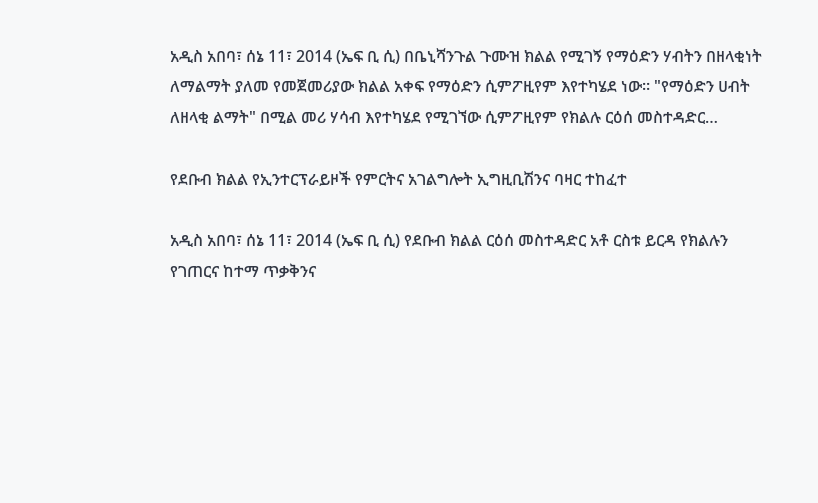አዲስ አበባ፣ ሰኔ 11፣ 2014 (ኤፍ ቢ ሲ) በቤኒሻንጉል ጉሙዝ ክልል የሚገኝ የማዕድን ሃብትን በዘላቂነት ለማልማት ያለመ የመጀመሪያው ክልል አቀፍ የማዕድን ሲምፖዚየም እየተካሄደ ነው። "የማዕድን ሀብት ለዘላቂ ልማት" በሚል መሪ ሃሳብ እየተካሄደ የሚገኘው ሲምፖዚየም የክልሉ ርዕሰ መስተዳድር…

የደቡብ ክልል የኢንተርፕራይዞች የምርትና አገልግሎት ኢግዚቢሽንና ባዛር ተከፈተ

አዲስ አበባ፣ ሰኔ 11፣ 2014 (ኤፍ ቢ ሲ) የደቡብ ክልል ርዕሰ መስተዳድር አቶ ርስቱ ይርዳ የክልሉን የገጠርና ከተማ ጥቃቅንና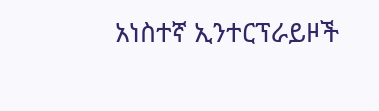አነስተኛ ኢንተርፕራይዞች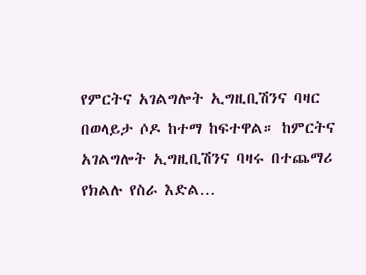የምርትና አገልግሎት ኢግዚቢሽንና ባዛር በወላይታ ሶዶ ከተማ ከፍተዋል። ከምርትና አገልግሎት ኢግዚቢሽንና ባዛሩ በተጨማሪ የክልሉ የስራ እድል…